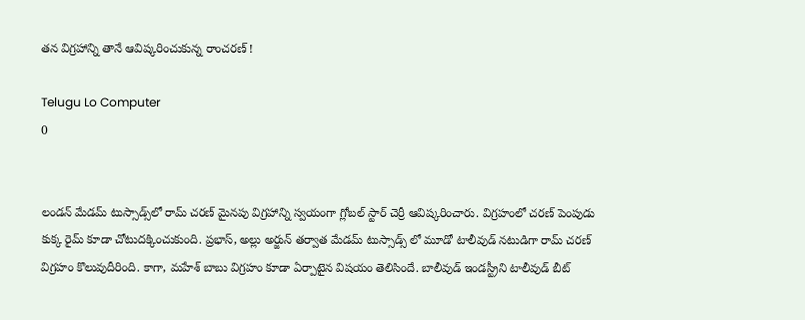తన విగ్రహాన్ని తానే ఆవిష్కరించుకున్న రాంచరణ్ !

Telugu Lo Computer
0


లండన్‌ మేడమ్ టుస్సాడ్స్‌లో రామ్ చరణ్ మైనపు విగ్రహాన్ని స్వయంగా గ్లోబల్ స్టార్ చెర్రీ ఆవిష్కరించారు. విగ్రహంలో చరణ్ పెంపుడు కుక్క రైమ్ కూడా చోటుదక్కించుకుంది. ప్రభాస్, అల్లు అర్జున్ తర్వాత మేడమ్ టుస్సాడ్స్ లో మూడో టాలీవుడ్ నటుడిగా రామ్ చరణ్ విగ్రహం కొలువుదీరింది. కాగా, మహేశ్ బాబు విగ్రహం కూడా ఏర్పాటైన విషయం తెలిసిందే. బాలీవుడ్ ఇండస్ట్రీని టాలీవుడ్ బీట్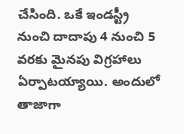చేసింది. ఒకే ఇండస్ట్రీ నుంచి దాదాపు 4 నుంచి 5 వరకు మైనపు విగ్రహాలు ఏర్పాటయ్యాయి. అందులో తాజాగా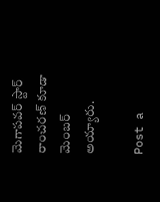మెగాపవర్ స్టార్ రాంచరణ్ కూడా మెంబర్ అయ్యారు.

Post a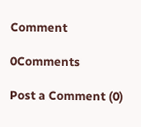Comment

0Comments

Post a Comment (0)